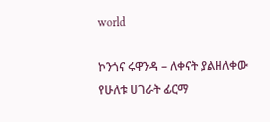world

ኮንጎና ሩዋንዳ – ለቀናት ያልዘለቀው የሁለቱ ሀገራት ፊርማ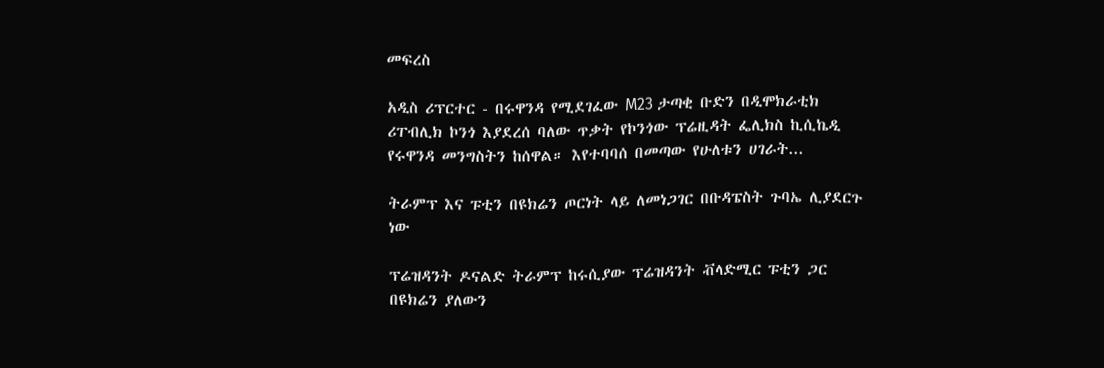መፍረስ

አዲስ ሪፕርተር - በሩዋንዳ የሚደገፈው M23 ታጣቂ ቡድን በዲሞክራቲክ ሪፐብሊክ ኮንጎ እያደረሰ ባለው ጥቃት የኮንጎው ፕሬዚዳት ፌሊክስ ኪሲኬዲ የሩዋንዳ መንግስትን ከሰዋል። እየተባባሰ በመጣው የሁለቱን ሀገራት...

ትራምፕ እና ፑቲን በዩክሬን ጦርነት ላይ ለመነጋገር በቡዳፔስት ጉባኤ ሊያደርጉ ነው

ፕሬዝዳንት ዶናልድ ትራምፕ ከሩሲያው ፕሬዝዳንት ቭላድሚር ፑቲን ጋር በዩክሬን ያለውን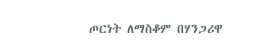ጦርነት ለማስቆም በሃንጋሪዋ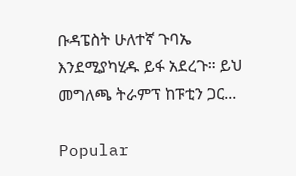ቡዳፔስት ሁለተኛ ጉባኤ እንደሚያካሂዱ ይፋ አደረጉ። ይህ መግለጫ ትራምፕ ከፑቲን ጋር...

Popular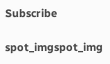Subscribe

spot_imgspot_img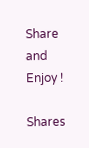Share and Enjoy !

Shares